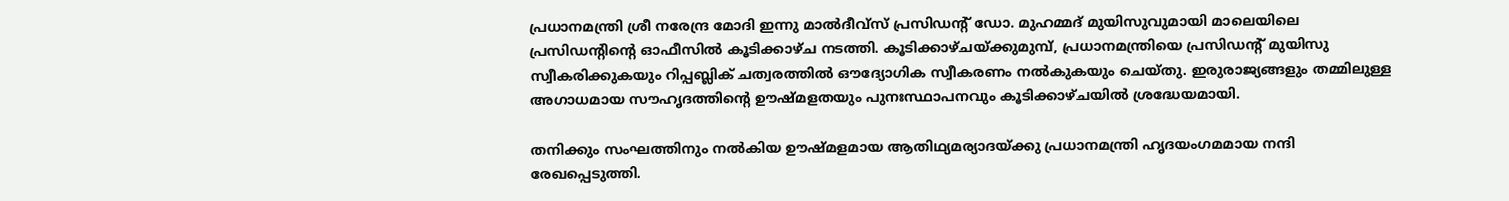പ്രധാനമന്ത്രി ശ്രീ നരേന്ദ്ര മോദി ഇന്നു മാൽദീവ്സ് പ്രസിഡന്റ് ഡോ. മുഹമ്മദ് മുയിസുവുമായി മാലെയിലെ പ്രസിഡന്റിന്റെ ഓഫീസിൽ കൂടിക്കാഴ്ച നടത്തി. കൂടിക്കാഴ്ചയ്ക്കുമുമ്പ്, പ്രധാനമന്ത്രിയെ പ്രസിഡന്റ് മുയിസു സ്വീകരിക്കുകയും റിപ്പബ്ലിക് ചത്വരത്തിൽ ഔദ്യോഗിക സ്വീകരണം നൽകുകയും ചെയ്തു. ഇരുരാജ്യങ്ങളും തമ്മിലുള്ള അഗാധമായ സൗഹൃദത്തിന്റെ ഊഷ്മളതയും പുനഃസ്ഥാപനവും കൂടിക്കാഴ്ചയിൽ ശ്രദ്ധേയമായി.

തനിക്കും സംഘത്തിനും നൽകിയ ഊഷ്മളമായ ആതിഥ്യമര്യാദയ്ക്കു പ്രധാനമന്ത്രി ഹൃദയംഗമമായ നന്ദി രേഖപ്പെടുത്തി.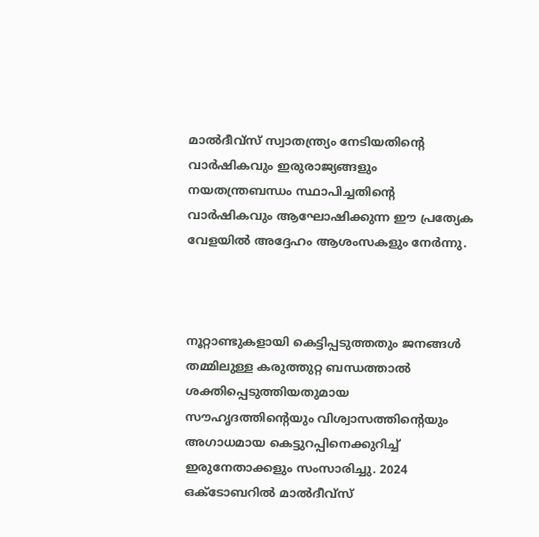മാൽദീവ്സ് സ്വാതന്ത്ര്യം നേടിയതിന്റെ വാർഷികവും ഇരുരാജ്യങ്ങളും നയതന്ത്രബന്ധം സ്ഥാപിച്ചതിന്റെ വാർഷികവും ആഘോഷിക്കുന്ന ഈ പ്രത്യേക വേളയിൽ അദ്ദേഹം ആശംസകളും നേർന്നു.



നൂറ്റാണ്ടുകളായി കെട്ടിപ്പടുത്തതും ജനങ്ങൾ തമ്മിലുള്ള കരുത്തുറ്റ ബന്ധത്താൽ ശക്തിപ്പെടുത്തിയതുമായ സൗഹൃദത്തിന്റെയും വിശ്വാസത്തിന്റെയും അഗാധമായ കെട്ടുറപ്പിനെക്കുറിച്ച് ഇരുനേതാക്കളും സംസാരിച്ചു. 2024 ഒക്ടോബറിൽ മാൽദീവ്സ്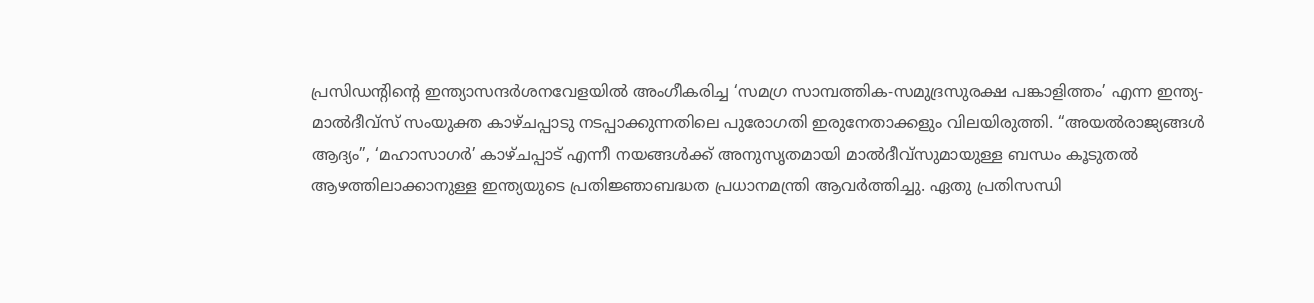പ്രസിഡന്റിന്റെ ഇന്ത്യാസന്ദർശനവേളയിൽ അംഗീകരിച്ച ‘സമഗ്ര സാമ്പത്തിക-സമുദ്രസുരക്ഷ പങ്കാളിത്തം’ എന്ന ഇന്ത്യ-മാൽദീവ്സ് സംയുക്ത കാഴ്ചപ്പാടു നടപ്പാക്കുന്നതിലെ പുരോഗതി ഇരുനേതാക്കളും വിലയിരുത്തി. “അയൽരാജ്യങ്ങൾ ആദ്യം”, ‘മഹാസാഗർ’ കാഴ്ചപ്പാട് എന്നീ നയങ്ങൾക്ക് അനുസൃതമായി മാൽദീവ്സുമായുള്ള ബന്ധം കൂടുതൽ ആഴത്തിലാക്കാനുള്ള ഇന്ത്യയുടെ പ്രതിജ്ഞാബദ്ധത പ്രധാനമന്ത്രി ആവർത്തിച്ചു. ഏതു പ്രതിസന്ധി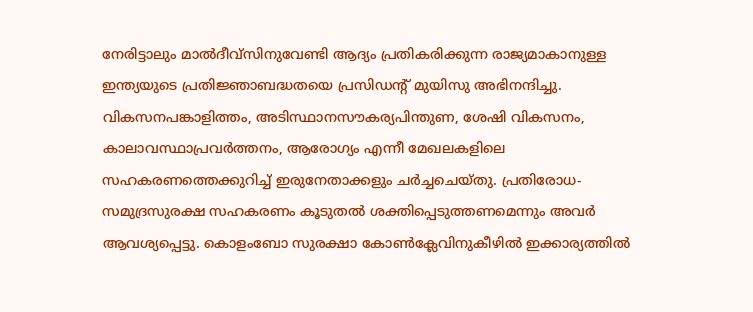നേരിട്ടാലും മാൽദീവ്സിനുവേണ്ടി ആദ്യം പ്രതികരിക്കുന്ന രാജ്യമാകാനുള്ള ഇന്ത്യയുടെ പ്രതിജ്ഞാബദ്ധതയെ പ്രസിഡന്റ് മുയിസു അഭിനന്ദിച്ചു. വികസനപങ്കാളിത്തം, അടിസ്ഥാനസൗകര്യപിന്തുണ, ശേഷി വികസനം, കാലാവസ്ഥാപ്രവർത്തനം, ആരോഗ്യം എന്നീ മേഖലകളിലെ സഹകരണത്തെക്കുറിച്ച് ഇരുനേതാക്കളും ചർച്ചചെയ്തു. പ്രതിരോധ-സമുദ്രസുരക്ഷ സഹകരണം കൂടുതൽ ശക്തിപ്പെടുത്തണമെന്നും അവർ ആവശ്യപ്പെട്ടു. കൊളംബോ സുരക്ഷാ കോൺക്ലേവിനുകീഴിൽ ഇക്കാര്യത്തിൽ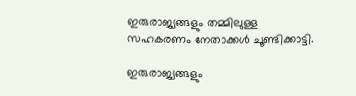ഇരുരാജ്യങ്ങളും തമ്മിലുള്ള സഹകരണം നേതാക്കൾ ചൂണ്ടിക്കാട്ടി.

ഇരുരാജ്യങ്ങളും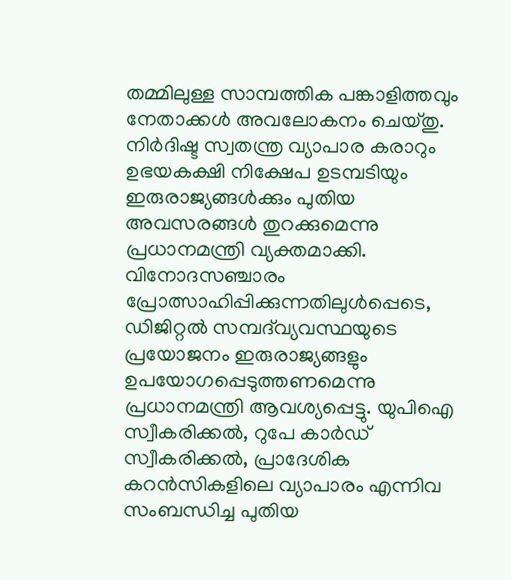തമ്മിലുള്ള സാമ്പത്തിക പങ്കാളിത്തവും നേതാക്കൾ അവലോകനം ചെയ്തു. നിർദിഷ്ട സ്വതന്ത്ര വ്യാപാര കരാറും ഉഭയകക്ഷി നിക്ഷേപ ഉടമ്പടിയും ഇരുരാജ്യങ്ങൾക്കും പുതിയ അവസരങ്ങൾ തുറക്കുമെന്നു പ്രധാനമന്ത്രി വ്യക്തമാക്കി. വിനോദസഞ്ചാരം പ്രോത്സാഹിപ്പിക്കുന്നതിലുൾപ്പെടെ, ഡിജിറ്റൽ സമ്പദ്‌വ്യവസ്ഥയുടെ പ്രയോജനം ഇരുരാജ്യങ്ങളും ഉപയോഗപ്പെടുത്തണമെന്നു പ്രധാനമന്ത്രി ആവശ്യപ്പെട്ടു. യുപിഐ സ്വീകരിക്കൽ, റുപേ കാർഡ് സ്വീകരിക്കൽ, പ്രാദേശിക കറൻസികളിലെ വ്യാപാരം എന്നിവ സംബന്ധിച്ച പുതിയ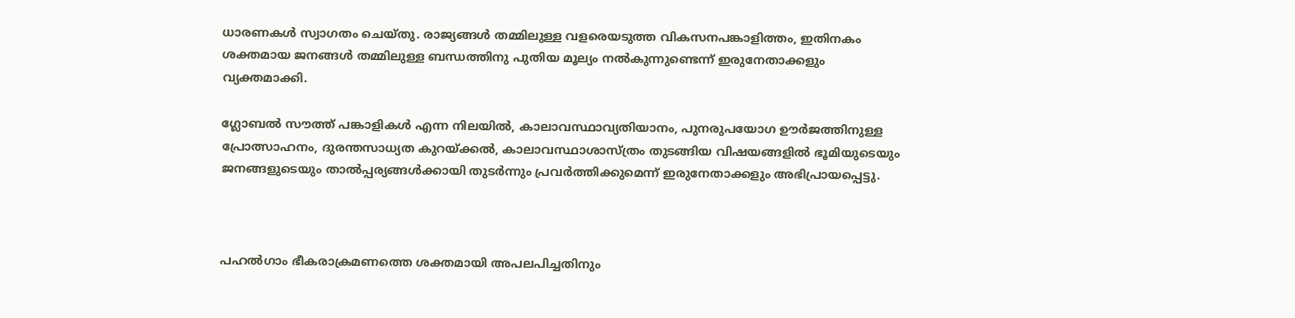ധാരണകൾ സ്വാഗതം ചെയ്തു. രാജ്യങ്ങൾ തമ്മിലുള്ള വളരെയടുത്ത വികസനപങ്കാളിത്തം, ഇതിനകം ശക്തമായ ജനങ്ങൾ തമ്മിലുള്ള ബന്ധത്തിനു പുതിയ മൂല്യം നൽകുന്നുണ്ടെന്ന് ഇരുനേതാക്കളും വ്യക്തമാക്കി.

ഗ്ലോബൽ സൗത്ത് പങ്കാളികൾ എന്ന നിലയിൽ, കാലാവസ്ഥാവ്യതിയാനം, പുനരുപയോഗ ഊർജത്തിനുള്ള പ്രോത്സാഹനം, ദുരന്തസാധ്യത കുറയ്ക്കൽ, കാലാവസ്ഥാശാസ്ത്രം തുടങ്ങിയ വിഷയങ്ങളിൽ ഭൂമിയുടെയും ജനങ്ങളുടെയും താൽപ്പര്യങ്ങൾക്കായി തുടർന്നും പ്രവർത്തിക്കുമെന്ന് ഇരുനേതാക്കളും അഭിപ്രായപ്പെട്ടു.



പഹൽഗാം ഭീകരാക്രമണത്തെ ശക്തമായി അപലപിച്ചതിനും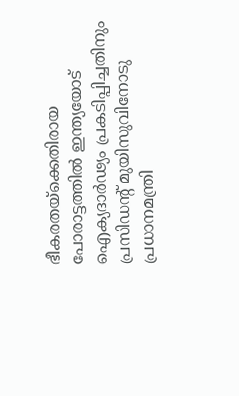ഭീകരതയ്‌ക്കെതിരായ പോരാട്ടത്തിൽ ഇന്ത്യയോട് ഐക്യദാർഢ്യം പ്രകടിപ്പിച്ചതിനും പ്രസിഡന്റ് മുയിസുവിനോടു പ്രധാനമന്ത്രി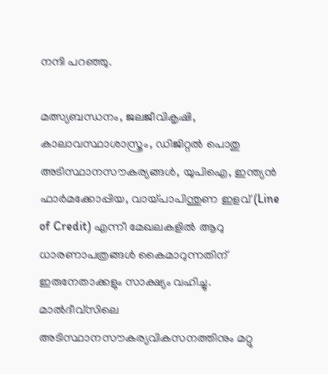നന്ദി പറഞ്ഞു.

മത്സ്യബന്ധനം, ജലജീവികൃഷി, കാലാവസ്ഥാശാസ്ത്രം, ഡിജിറ്റൽ പൊതു അടിസ്ഥാനസൗകര്യങ്ങൾ, യുപിഐ, ഇന്ത്യൻ ഫാർമക്കോപ്പിയ, വായ്പാപിന്തുണ ഇളവ് (Line of Credit) എന്നീ മേഖലകളിൽ ആറു ധാരണാപത്രങ്ങൾ കൈമാറുന്നതിന് ഇരുനേതാക്കളും സാക്ഷ്യം വഹിച്ചു. മാൽദീവ്സിലെ അടിസ്ഥാനസൗകര്യവികസനത്തിനും മറ്റു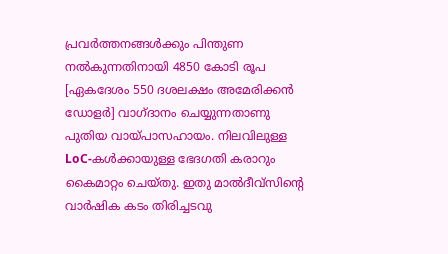പ്രവർത്തനങ്ങൾക്കും പിന്തുണ നൽകുന്നതിനായി 4850 കോടി രൂപ [ഏകദേശം 550 ദശലക്ഷം അമേരിക്കൻ ഡോളർ] വാഗ്ദാനം ചെയ്യുന്നതാണു പുതിയ വായ്പാസഹായം. നിലവിലുള്ള LoC-കൾക്കായുള്ള ഭേദഗതി കരാറും കൈമാറ്റം ചെയ്തു. ഇതു മാൽദീവ്സിന്റെ വാർഷിക കടം തിരിച്ചടവു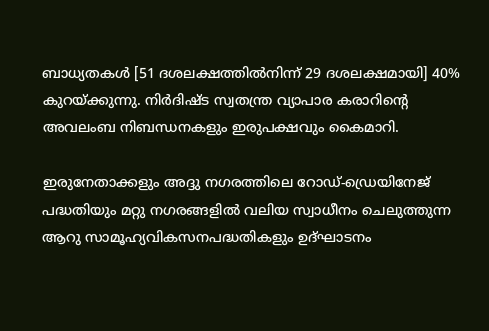ബാധ്യതകൾ [51 ദശലക്ഷത്തിൽനിന്ന് 29 ദശലക്ഷമായി] 40% കുറയ്ക്കുന്നു. നിർദിഷ്ട സ്വതന്ത്ര വ്യാപാര കരാറിന്റെ അവലംബ നിബന്ധനകളും ഇരുപക്ഷവും കൈമാറി.

ഇരുനേതാക്കളും അദ്ദു നഗരത്തിലെ റോഡ്-ഡ്രെയിനേജ് പദ്ധതിയും മറ്റു നഗരങ്ങളിൽ വലിയ സ്വാധീനം ചെലുത്തുന്ന ആറു സാമൂഹ്യവികസനപദ്ധതികളും ഉദ്ഘാടനം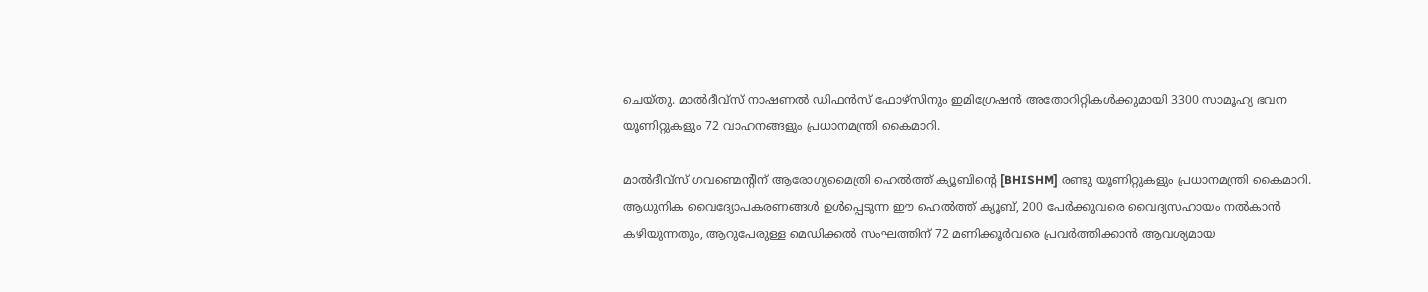ചെയ്തു. മാൽദീവ്സ് നാഷണൽ ഡിഫൻസ് ഫോഴ്‌സിനും ഇമിഗ്രേഷൻ അതോറിറ്റികൾക്കുമായി 3300 സാമൂഹ്യ ഭവന യൂണിറ്റുകളും 72 വാഹനങ്ങളും പ്രധാനമന്ത്രി കൈമാറി.

മാൽദീവ്സ് ഗവണ്മെന്റിന് ആരോഗ്യമൈത്രി ഹെൽത്ത് ക്യൂബിന്റെ [BHISHM] രണ്ടു യൂണിറ്റുകളും പ്രധാനമന്ത്രി കൈമാറി. ആധുനിക വൈദ്യോപകരണങ്ങൾ ഉൾപ്പെടുന്ന ഈ ഹെൽത്ത് ക്യൂബ്, 200 പേർക്കുവരെ വൈദ്യസഹായം നൽകാൻ കഴിയുന്നതും, ആറുപേരുള്ള മെഡിക്കൽ സംഘത്തിന് 72 മണിക്കൂർവരെ പ്രവർത്തിക്കാൻ ആവശ്യമായ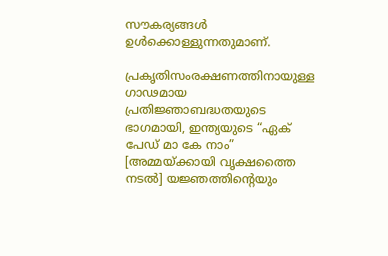സൗകര്യങ്ങൾ ഉൾക്കൊള്ളുന്നതുമാണ്.

പ്രകൃതിസംരക്ഷണത്തിനായുള്ള ഗാഢമായ പ്രതിജ്ഞാബദ്ധതയുടെ ഭാഗമായി, ഇന്ത്യയുടെ “ഏക് പേഡ് മാ കേ നാം” [അമ്മയ്ക്കായി വൃക്ഷത്തൈ നടൽ] യജ്ഞത്തിന്റെയും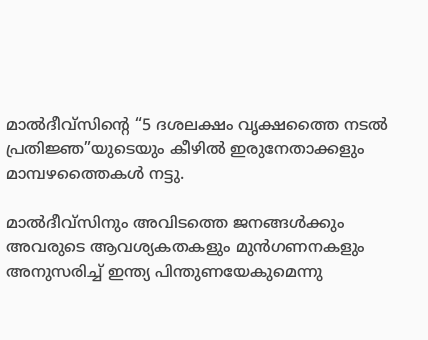മാൽദീവ്സിന്റെ “5 ദശലക്ഷം വൃക്ഷത്തൈ നടൽ പ്രതിജ്ഞ”യുടെയും കീഴിൽ ഇരുനേതാക്കളും മാമ്പഴത്തൈകൾ നട്ടു.

മാൽദീവ്സിനും അവിടത്തെ ജനങ്ങൾക്കും അവരുടെ ആവശ്യകതകളും മുൻഗണനകളും അനുസരിച്ച് ഇന്ത്യ പിന്തുണയേകുമെന്നു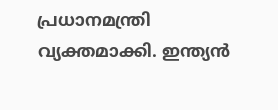പ്രധാനമന്ത്രി വ്യക്തമാക്കി. ഇന്ത്യൻ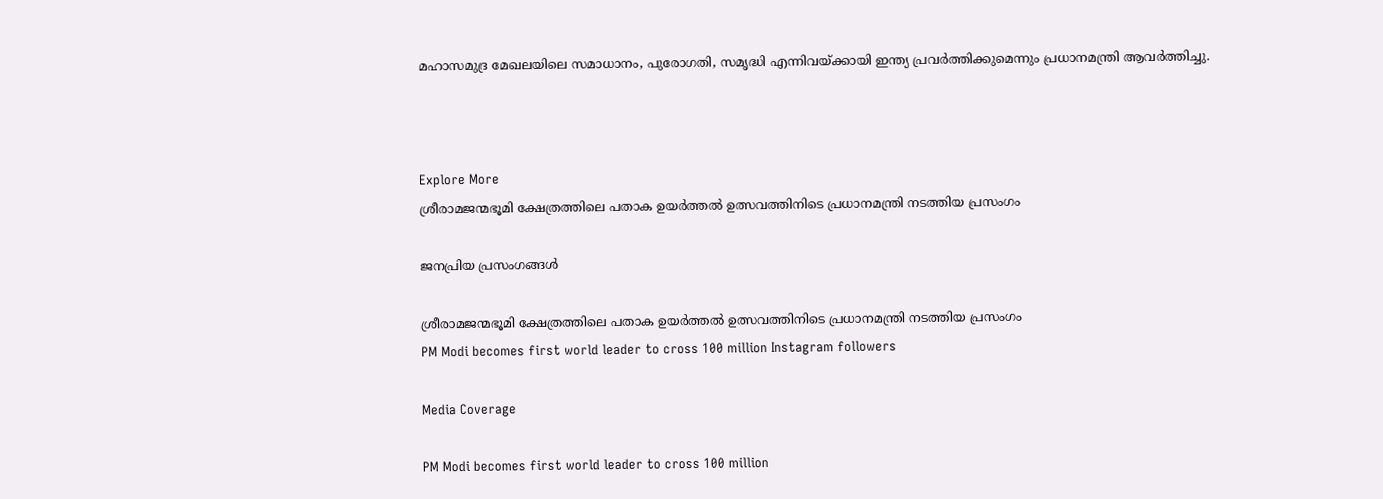മഹാസമുദ്ര മേഖലയിലെ സമാധാനം, പുരോഗതി, സമൃദ്ധി എന്നിവയ്ക്കായി ഇന്ത്യ പ്രവർത്തിക്കുമെന്നും പ്രധാനമന്ത്രി ആവർത്തിച്ചു.



Explore More
ശ്രീരാമജന്മഭൂമി ക്ഷേത്രത്തിലെ പതാക ഉയർത്തൽ ഉത്സവത്തിനിടെ പ്രധാനമന്ത്രി നടത്തിയ പ്രസംഗം

ജനപ്രിയ പ്രസംഗങ്ങൾ

ശ്രീരാമജന്മഭൂമി ക്ഷേത്രത്തിലെ പതാക ഉയർത്തൽ ഉത്സവത്തിനിടെ പ്രധാനമന്ത്രി നടത്തിയ പ്രസംഗം
PM Modi becomes first world leader to cross 100 million Instagram followers

Media Coverage

PM Modi becomes first world leader to cross 100 million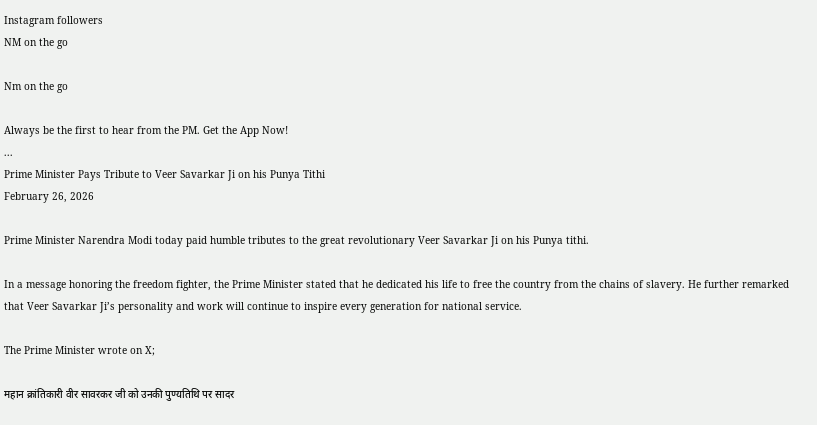Instagram followers
NM on the go

Nm on the go

Always be the first to hear from the PM. Get the App Now!
...
Prime Minister Pays Tribute to Veer Savarkar Ji on his Punya Tithi
February 26, 2026

Prime Minister Narendra Modi today paid humble tributes to the great revolutionary Veer Savarkar Ji on his Punya tithi.

In a message honoring the freedom fighter, the Prime Minister stated that he dedicated his life to free the country from the chains of slavery. He further remarked that Veer Savarkar Ji’s personality and work will continue to inspire every generation for national service.

The Prime Minister wrote on X;

महान क्रांतिकारी वीर सावरकर जी को उनकी पुण्यतिथि पर सादर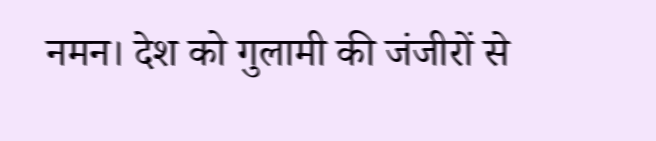नमन। देश को गुलामी की जंजीरों से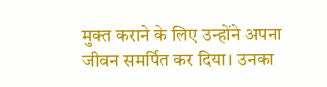मुक्त कराने के लिए उन्होंने अपना जीवन समर्पित कर दिया। उनका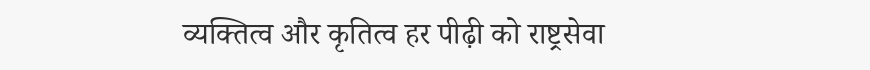व्यक्तित्व और कृतित्व हर पीढ़ी को राष्ट्रसेवा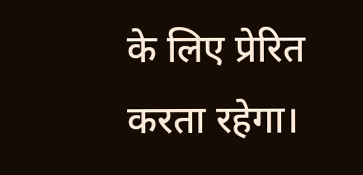के लिए प्रेरित करता रहेगा।